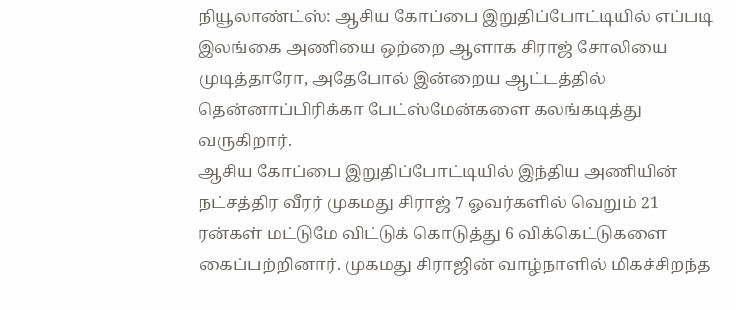நியூலாண்ட்ஸ்: ஆசிய கோப்பை இறுதிப்போட்டியில் எப்படி இலங்கை அணியை ஒற்றை ஆளாக சிராஜ் சோலியை முடித்தாரோ, அதேபோல் இன்றைய ஆட்டத்தில் தென்னாப்பிரிக்கா பேட்ஸ்மேன்களை கலங்கடித்து வருகிறார்.
ஆசிய கோப்பை இறுதிப்போட்டியில் இந்திய அணியின் நட்சத்திர வீரர் முகமது சிராஜ் 7 ஓவர்களில் வெறும் 21 ரன்கள் மட்டுமே விட்டுக் கொடுத்து 6 விக்கெட்டுகளை கைப்பற்றினார். முகமது சிராஜின் வாழ்நாளில் மிகச்சிறந்த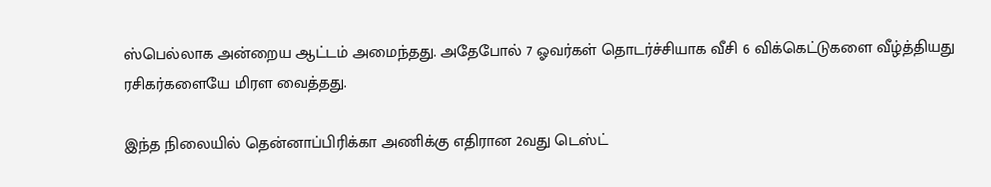ஸ்பெல்லாக அன்றைய ஆட்டம் அமைந்தது. அதேபோல் 7 ஓவர்கள் தொடர்ச்சியாக வீசி 6 விக்கெட்டுகளை வீழ்த்தியது ரசிகர்களையே மிரள வைத்தது.

இந்த நிலையில் தென்னாப்பிரிக்கா அணிக்கு எதிரான 2வது டெஸ்ட்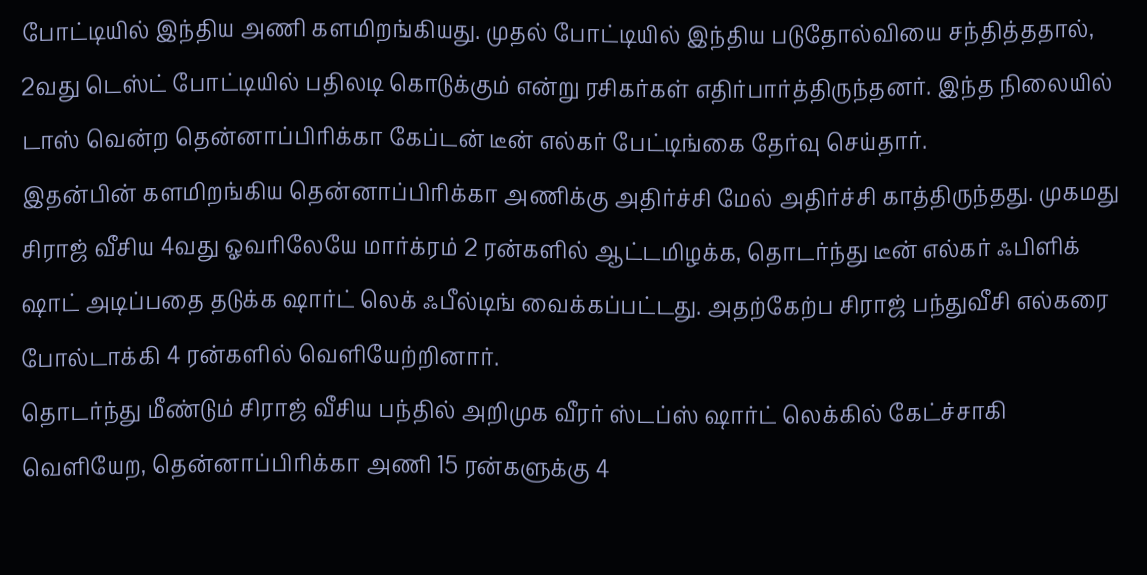போட்டியில் இந்திய அணி களமிறங்கியது. முதல் போட்டியில் இந்திய படுதோல்வியை சந்தித்ததால், 2வது டெஸ்ட் போட்டியில் பதிலடி கொடுக்கும் என்று ரசிகர்கள் எதிர்பார்த்திருந்தனர். இந்த நிலையில் டாஸ் வென்ற தென்னாப்பிரிக்கா கேப்டன் டீன் எல்கர் பேட்டிங்கை தேர்வு செய்தார்.
இதன்பின் களமிறங்கிய தென்னாப்பிரிக்கா அணிக்கு அதிர்ச்சி மேல் அதிர்ச்சி காத்திருந்தது. முகமது சிராஜ் வீசிய 4வது ஓவரிலேயே மார்க்ரம் 2 ரன்களில் ஆட்டமிழக்க, தொடர்ந்து டீன் எல்கர் ஃபிளிக் ஷாட் அடிப்பதை தடுக்க ஷார்ட் லெக் ஃபீல்டிங் வைக்கப்பட்டது. அதற்கேற்ப சிராஜ் பந்துவீசி எல்கரை போல்டாக்கி 4 ரன்களில் வெளியேற்றினார்.
தொடர்ந்து மீண்டும் சிராஜ் வீசிய பந்தில் அறிமுக வீரர் ஸ்டப்ஸ் ஷார்ட் லெக்கில் கேட்ச்சாகி வெளியேற, தென்னாப்பிரிக்கா அணி 15 ரன்களுக்கு 4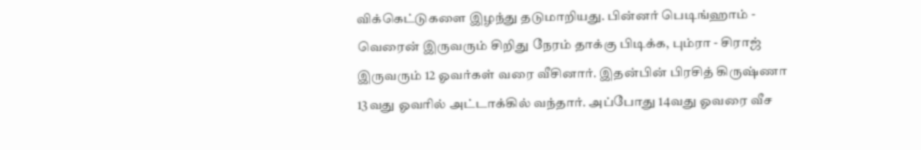விக்கெட்டுகளை இழந்து தடுமாறியது. பின்னர் பெடிங்ஹாம் - வெரைன் இருவரும் சிறிது நேரம் தாக்கு பிடிக்க, பும்ரா - சிராஜ் இருவரும் 12 ஓவர்கள் வரை வீசினார். இதன்பின் பிரசித் கிருஷ்ணா 13வது ஓவரில் அட்டாக்கில் வந்தார். அப்போது 14வது ஓவரை வீச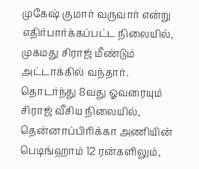முகேஷ் குமார் வருவார் என்று எதிர்பார்க்கப்பட்ட நிலையில், முகமது சிராஜ் மீண்டும் அட்டாக்கில் வந்தார்.
தொடர்ந்து 8வது ஓவரையும் சிராஜ் வீசிய நிலையில், தென்னாப்பிரிக்கா அணியின் பெடிங்ஹாம் 12 ரன்களிலும்,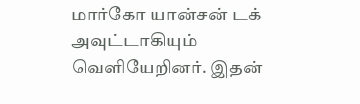மார்கோ யான்சன் டக் அவுட்டாகியும் வெளியேறினர். இதன்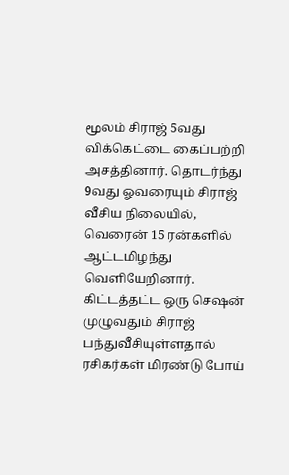மூலம் சிராஜ் 5வது விக்கெட்டை கைப்பற்றி அசத்தினார். தொடர்ந்து 9வது ஓவரையும் சிராஜ் வீசிய நிலையில், வெரைன் 15 ரன்களில் ஆட்டமிழந்து வெளியேறினார். கிட்டத்தட்ட ஒரு செஷன் முழுவதும் சிராஜ் பந்துவீசியுள்ளதால் ரசிகர்கள் மிரண்டு போய்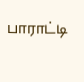பாராட்டி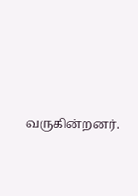வருகின்றனர்.